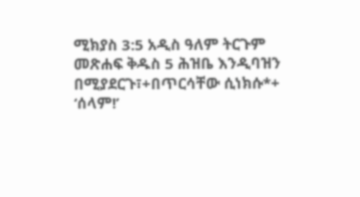ሚክያስ 3:5 አዲስ ዓለም ትርጉም መጽሐፍ ቅዱስ 5 ሕዝቤ እንዲባዝን በሚያደርጉ፣+በጥርሳቸው ሲነክሱ*+ ‘ሰላም!’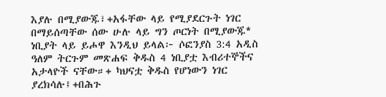እያሉ በሚያውጁ፣+አፋቸው ላይ የሚያደርጉት ነገር በማይሰጣቸው ሰው ሁሉ ላይ ግን ጦርነት በሚያውጁ* ነቢያት ላይ ይሖዋ እንዲህ ይላል፦ ሶፎንያስ 3:4 አዲስ ዓለም ትርጉም መጽሐፍ ቅዱስ 4 ነቢያቷ እብሪተኞችና አታላዮች ናቸው።+ ካህናቷ ቅዱስ የሆነውን ነገር ያረክሳሉ፤+በሕጉ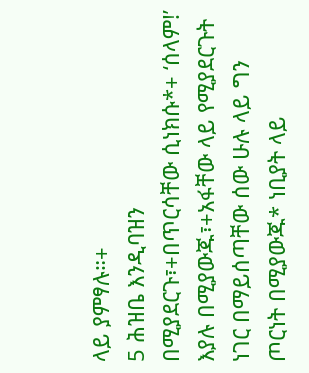ላይ ያምፃሉ።+
5 ሕዝቤ እንዲባዝን በሚያደርጉ፣+በጥርሳቸው ሲነክሱ*+ ‘ሰላም!’ እያሉ በሚያውጁ፣+አፋቸው ላይ የሚያደርጉት ነገር በማይሰጣቸው ሰው ሁሉ ላይ ግን ጦርነት በሚያውጁ* ነቢያት ላይ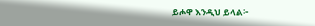ይሖዋ እንዲህ ይላል፦